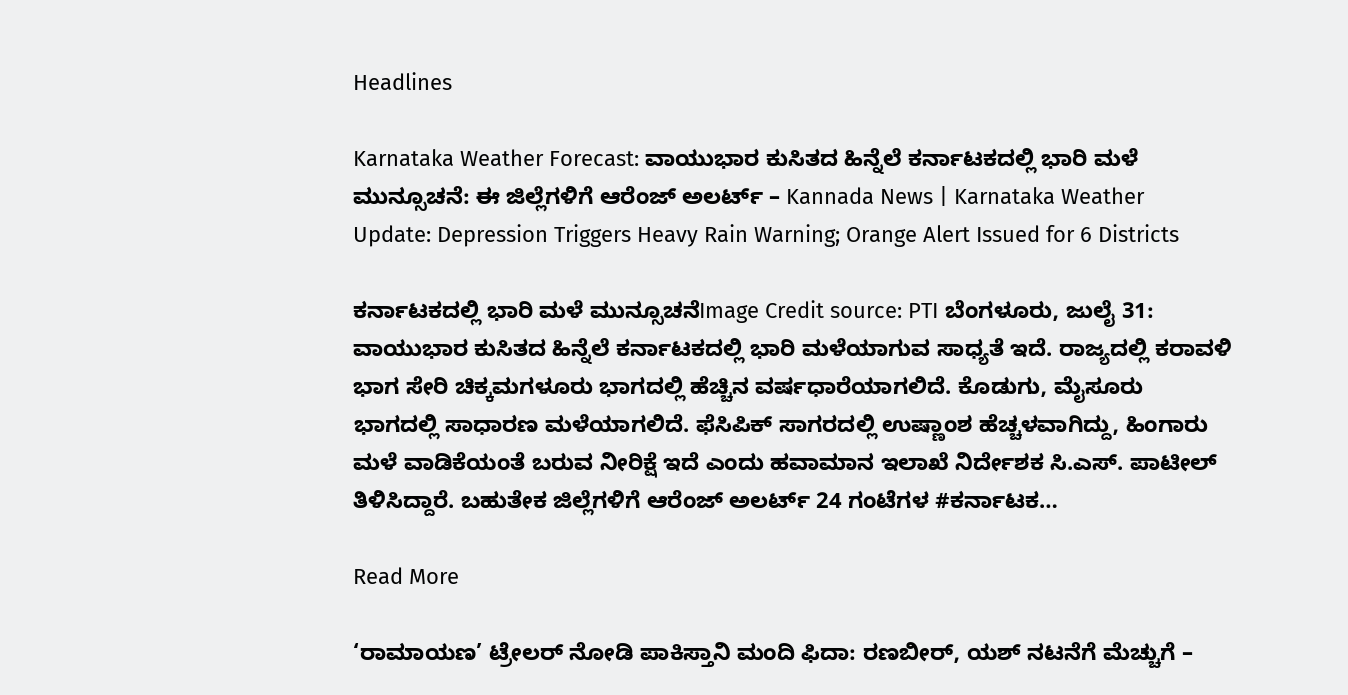Headlines

Karnataka Weather Forecast: ವಾಯುಭಾರ ಕುಸಿತದ ಹಿನ್ನೆಲೆ ಕರ್ನಾಟಕದಲ್ಲಿ ಭಾರಿ ಮಳೆ ಮುನ್ಸೂಚನೆ: ಈ ಜಿಲ್ಲೆಗಳಿಗೆ ಆರೆಂಜ್ ಅಲರ್ಟ್ – Kannada News | Karnataka Weather Update: Depression Triggers Heavy Rain Warning; Orange Alert Issued for 6 Districts

ಕರ್ನಾಟಕದಲ್ಲಿ ಭಾರಿ ಮಳೆ ಮುನ್ಸೂಚನೆImage Credit source: PTI ಬೆಂಗಳೂರು, ಜುಲೈ 31: ವಾಯುಭಾರ ಕುಸಿತದ ಹಿನ್ನೆಲೆ ಕರ್ನಾಟಕದಲ್ಲಿ ಭಾರಿ ಮಳೆಯಾಗುವ ಸಾಧ್ಯತೆ ಇದೆ. ರಾಜ್ಯದಲ್ಲಿ ಕರಾವಳಿ ಭಾಗ ಸೇರಿ ಚಿಕ್ಕಮಗಳೂರು ಭಾಗದಲ್ಲಿ ಹೆಚ್ಚಿನ ವರ್ಷಧಾರೆಯಾಗಲಿದೆ. ಕೊಡುಗು, ಮೈಸೂರು ಭಾಗದಲ್ಲಿ ಸಾಧಾರಣ ಮಳೆಯಾಗಲಿದೆ. ಫೆಸಿಪಿಕ್ ಸಾಗರದಲ್ಲಿ ಉಷ್ಣಾಂಶ ಹೆಚ್ಚಳವಾಗಿದ್ದು, ಹಿಂಗಾರು ಮಳೆ ವಾಡಿಕೆಯಂತೆ ಬರುವ ನೀರಿಕ್ಷೆ ಇದೆ ಎಂದು ಹವಾಮಾನ ಇಲಾಖೆ ನಿರ್ದೇಶಕ ಸಿ.ಎಸ್. ಪಾಟೀಲ್ ತಿಳಿಸಿದ್ದಾರೆ. ಬಹುತೇಕ ಜಿಲ್ಲೆಗಳಿಗೆ ಆರೆಂಜ್ ಅಲರ್ಟ್ 24 ಗಂಟೆಗಳ #ಕರ್ನಾಟಕ…

Read More

‘ರಾಮಾಯಣ’ ಟ್ರೇಲರ್‌ ನೋಡಿ ಪಾಕಿಸ್ತಾನಿ ಮಂದಿ ಫಿದಾ: ರಣಬೀರ್, ಯಶ್ ನಟನೆಗೆ ಮೆಚ್ಚುಗೆ –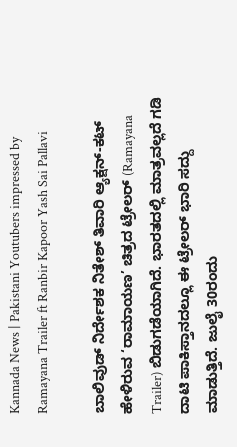Kannada News | Pakistani Youtubers impressed by Ramayana Trailer ft Ranbir Kapoor Yash Sai Pallavi

ಬಾಲಿವುಡ್ ನಿರ್ದೇಶಕ ನಿತೇಶ್ ತಿವಾರಿ ಆ್ಯಕ್ಷನ್-ಕಟ್ ಹೇಳಿರುವ ‘ರಾಮಾಯಣ’ ಚಿತ್ರದ ಟ್ರೇಲರ್ (Ramayana Trailer) ಬಿಡುಗಡೆಯಾಗಿದೆ. ಭಾರತದಲ್ಲಿ ಮಾತ್ರವಲ್ಲದೆ ಗಡಿ ದಾಟಿ ಪಾಕಿಸ್ತಾನದಲ್ಲೂ ಈ ಟ್ರೇಲರ್ ಭಾರಿ ಸದ್ದು ಮಾಡುತ್ತಿದೆ. ಜುಲೈ 30ರಂದು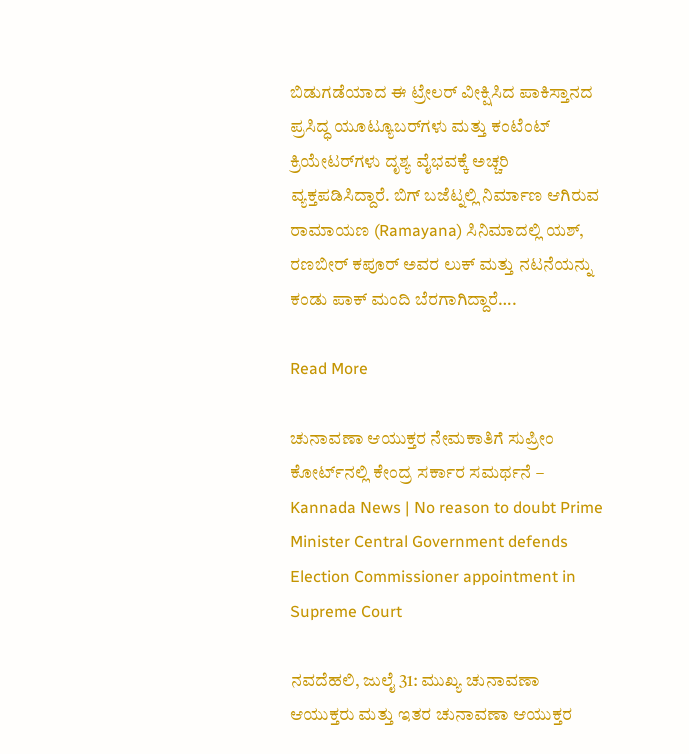ಬಿಡುಗಡೆಯಾದ ಈ ಟ್ರೇಲರ್ ವೀಕ್ಷಿಸಿದ ಪಾಕಿಸ್ತಾನದ ಪ್ರಸಿದ್ಧ ಯೂಟ್ಯೂಬರ್‌ಗಳು ಮತ್ತು ಕಂಟೆಂಟ್ ಕ್ರಿಯೇಟರ್‌ಗಳು ದೃಶ್ಯ ವೈಭವಕ್ಕೆ ಅಚ್ಚರಿ ವ್ಯಕ್ತಪಡಿಸಿದ್ದಾರೆ. ಬಿಗ್ ಬಜೆಟ್ನಲ್ಲಿ ನಿರ್ಮಾಣ ಆಗಿರುವ ರಾಮಾಯಣ (Ramayana) ಸಿನಿಮಾದಲ್ಲಿ ಯಶ್, ರಣಬೀರ್ ಕಪೂರ್ ಅವರ ಲುಕ್ ಮತ್ತು ನಟನೆಯನ್ನು ಕಂಡು ಪಾಕ್ ಮಂದಿ ಬೆರಗಾಗಿದ್ದಾರೆ….

Read More

ಚುನಾವಣಾ ಆಯುಕ್ತರ ನೇಮಕಾತಿಗೆ ಸುಪ್ರೀಂ ಕೋರ್ಟ್‌ನಲ್ಲಿ ಕೇಂದ್ರ ಸರ್ಕಾರ ಸಮರ್ಥನೆ – Kannada News | No reason to doubt Prime Minister Central Government defends Election Commissioner appointment in Supreme Court

ನವದೆಹಲಿ, ಜುಲೈ 31: ಮುಖ್ಯ ಚುನಾವಣಾ ಆಯುಕ್ತರು ಮತ್ತು ಇತರ ಚುನಾವಣಾ ಆಯುಕ್ತರ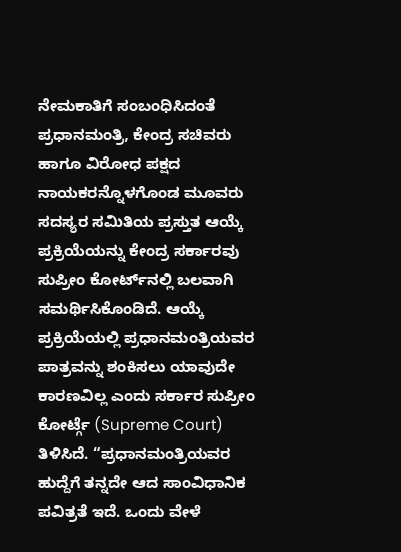ನೇಮಕಾತಿಗೆ ಸಂಬಂಧಿಸಿದಂತೆ ಪ್ರಧಾನಮಂತ್ರಿ, ಕೇಂದ್ರ ಸಚಿವರು ಹಾಗೂ ವಿರೋಧ ಪಕ್ಷದ ನಾಯಕರನ್ನೊಳಗೊಂಡ ಮೂವರು ಸದಸ್ಯರ ಸಮಿತಿಯ ಪ್ರಸ್ತುತ ಆಯ್ಕೆ ಪ್ರಕ್ರಿಯೆಯನ್ನು ಕೇಂದ್ರ ಸರ್ಕಾರವು ಸುಪ್ರೀಂ ಕೋರ್ಟ್‌ನಲ್ಲಿ ಬಲವಾಗಿ ಸಮರ್ಥಿಸಿಕೊಂಡಿದೆ. ಆಯ್ಕೆ ಪ್ರಕ್ರಿಯೆಯಲ್ಲಿ ಪ್ರಧಾನಮಂತ್ರಿಯವರ ಪಾತ್ರವನ್ನು ಶಂಕಿಸಲು ಯಾವುದೇ ಕಾರಣವಿಲ್ಲ ಎಂದು ಸರ್ಕಾರ ಸುಪ್ರೀಂ ಕೋರ್ಟ್ಗೆ (Supreme Court) ತಿಳಿಸಿದೆ. “ಪ್ರಧಾನಮಂತ್ರಿಯವರ ಹುದ್ದೆಗೆ ತನ್ನದೇ ಆದ ಸಾಂವಿಧಾನಿಕ ಪವಿತ್ರತೆ ಇದೆ. ಒಂದು ವೇಳೆ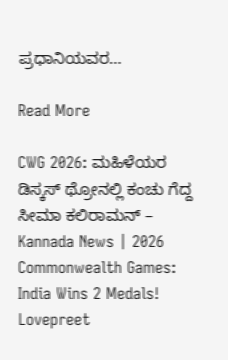ಪ್ರಧಾನಿಯವರ…

Read More

CWG 2026: ಮಹಿಳೆಯರ ಡಿಸ್ಕಸ್ ಥ್ರೋನಲ್ಲಿ ಕಂಚು ಗೆದ್ದ ಸೀಮಾ ಕಲಿರಾಮನ್ – Kannada News | 2026 Commonwealth Games: India Wins 2 Medals! Lovepreet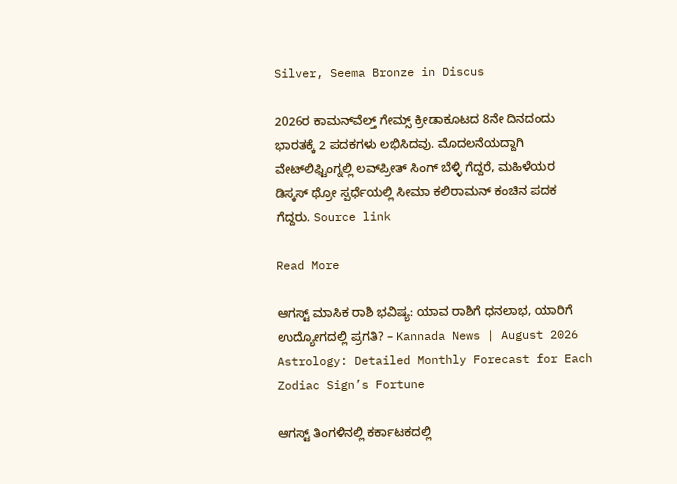Silver, Seema Bronze in Discus

2026ರ ಕಾಮನ್‌ವೆಲ್ತ್ ಗೇಮ್ಸ್ ಕ್ರೀಡಾಕೂಟದ 8ನೇ ದಿನದಂದು ಭಾರತಕ್ಕೆ 2 ಪದಕಗಳು ಲಭಿಸಿದವು. ಮೊದಲನೆಯದ್ದಾಗಿ ವೇಟ್‌ಲಿಫ್ಟಿಂಗ್ನಲ್ಲಿ ಲವ್‌ಪ್ರೀತ್ ಸಿಂಗ್ ಬೆಳ್ಳಿ ಗೆದ್ದರೆ, ಮಹಿಳೆಯರ ಡಿಸ್ಕಸ್ ಥ್ರೋ ಸ್ಪರ್ಧೆಯಲ್ಲಿ ಸೀಮಾ ಕಲಿರಾಮನ್ ಕಂಚಿನ ಪದಕ ಗೆದ್ದರು. Source link

Read More

ಆಗಸ್ಟ್ ಮಾಸಿಕ ರಾಶಿ ಭವಿಷ್ಯ: ಯಾವ ರಾಶಿಗೆ ಧನಲಾಭ, ಯಾರಿಗೆ ಉದ್ಯೋಗದಲ್ಲಿ ಪ್ರಗತಿ? – Kannada News | August 2026 Astrology: Detailed Monthly Forecast for Each Zodiac Sign’s Fortune

ಆಗಸ್ಟ್ ತಿಂಗಳಿನಲ್ಲಿ ಕರ್ಕಾಟಕದಲ್ಲಿ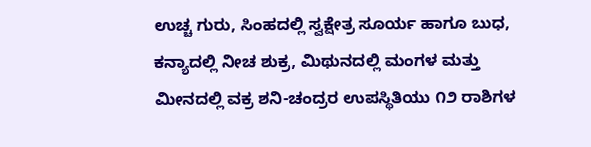ಉಚ್ಚ ಗುರು, ಸಿಂಹದಲ್ಲಿ ಸ್ವಕ್ಷೇತ್ರ ಸೂರ್ಯ ಹಾಗೂ ಬುಧ, ಕನ್ಯಾದಲ್ಲಿ ನೀಚ ಶುಕ್ರ, ಮಿಥುನದಲ್ಲಿ ಮಂಗಳ ಮತ್ತು ಮೀನದಲ್ಲಿ ವಕ್ರ ಶನಿ-ಚಂದ್ರರ ಉಪಸ್ಥಿತಿಯು ೧೨ ರಾಶಿಗಳ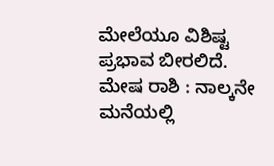ಮೇಲೆಯೂ ವಿಶಿಷ್ಟ ಪ್ರಭಾವ ಬೀರಲಿದೆ.  ಮೇಷ ರಾಶಿ : ನಾಲ್ಕನೇ ಮನೆಯಲ್ಲಿ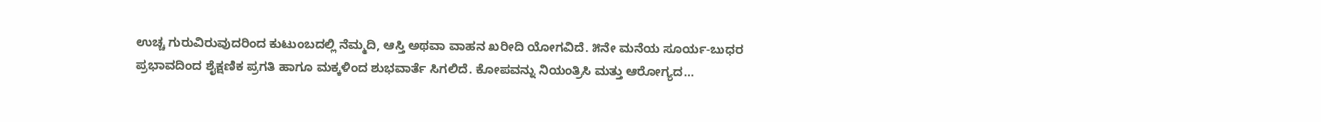ಉಚ್ಚ ಗುರುವಿರುವುದರಿಂದ ಕುಟುಂಬದಲ್ಲಿ ನೆಮ್ಮದಿ, ಆಸ್ತಿ ಅಥವಾ ವಾಹನ ಖರೀದಿ ಯೋಗವಿದೆ. ೫ನೇ ಮನೆಯ ಸೂರ್ಯ-ಬುಧರ ಪ್ರಭಾವದಿಂದ ಶೈಕ್ಷಣಿಕ ಪ್ರಗತಿ ಹಾಗೂ ಮಕ್ಕಳಿಂದ ಶುಭವಾರ್ತೆ ಸಿಗಲಿದೆ. ಕೋಪವನ್ನು ನಿಯಂತ್ರಿಸಿ ಮತ್ತು ಆರೋಗ್ಯದ…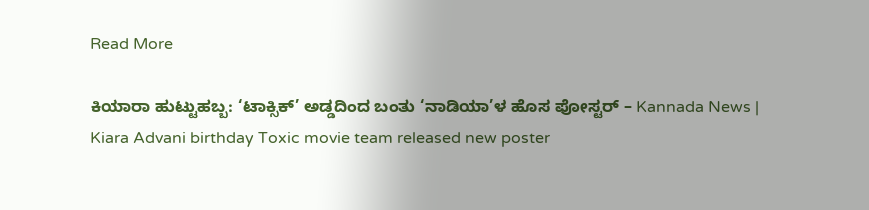Read More

ಕಿಯಾರಾ ಹುಟ್ಟುಹಬ್ಬ: ‘ಟಾಕ್ಸಿಕ್’ ಅಡ್ಡದಿಂದ ಬಂತು ‘ನಾಡಿಯಾ’ಳ ಹೊಸ ಪೋಸ್ಟರ್ – Kannada News | Kiara Advani birthday Toxic movie team released new poster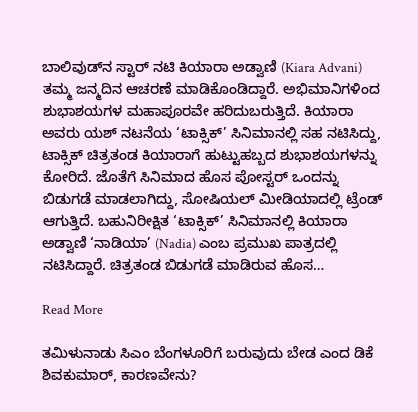ಬಾಲಿವುಡ್‌ನ ಸ್ಟಾರ್ ನಟಿ ಕಿಯಾರಾ ಅಡ್ವಾಣಿ (Kiara Advani) ತಮ್ಮ ಜನ್ಮದಿನ ಆಚರಣೆ ಮಾಡಿಕೊಂಡಿದ್ದಾರೆ. ಅಭಿಮಾನಿಗಳಿಂದ ಶುಭಾಶಯಗಳ ಮಹಾಪೂರವೇ ಹರಿದುಬರುತ್ತಿದೆ. ಕಿಯಾರಾ ಅವರು ಯಶ್ ನಟನೆಯ ‘ಟಾಕ್ಸಿಕ್’ ಸಿನಿಮಾನಲ್ಲಿ ಸಹ ನಟಿಸಿದ್ದು, ಟಾಕ್ಸಿಕ್ ಚಿತ್ರತಂಡ ಕಿಯಾರಾಗೆ ಹುಟ್ಟುಹಬ್ಬದ ಶುಭಾಶಯಗಳನ್ನು ಕೋರಿದೆ. ಜೊತೆಗೆ ಸಿನಿಮಾದ ಹೊಸ ಪೋಸ್ಟರ್ ಒಂದನ್ನು ಬಿಡುಗಡೆ ಮಾಡಲಾಗಿದ್ದು, ಸೋಷಿಯಲ್ ಮೀಡಿಯಾದಲ್ಲಿ ಟ್ರೆಂಡ್ ಆಗುತ್ತಿದೆ. ಬಹುನಿರೀಕ್ಷಿತ ‘ಟಾಕ್ಸಿಕ್’ ಸಿನಿಮಾನಲ್ಲಿ ಕಿಯಾರಾ ಅಡ್ವಾಣಿ ‘ನಾಡಿಯಾ’ (Nadia) ಎಂಬ ಪ್ರಮುಖ ಪಾತ್ರದಲ್ಲಿ ನಟಿಸಿದ್ದಾರೆ. ಚಿತ್ರತಂಡ ಬಿಡುಗಡೆ ಮಾಡಿರುವ ಹೊಸ…

Read More

ತಮಿಳುನಾಡು ಸಿಎಂ ಬೆಂಗಳೂರಿಗೆ ಬರುವುದು ಬೇಡ ಎಂದ ಡಿಕೆ ಶಿವಕುಮಾರ್, ಕಾರಣವೇನು?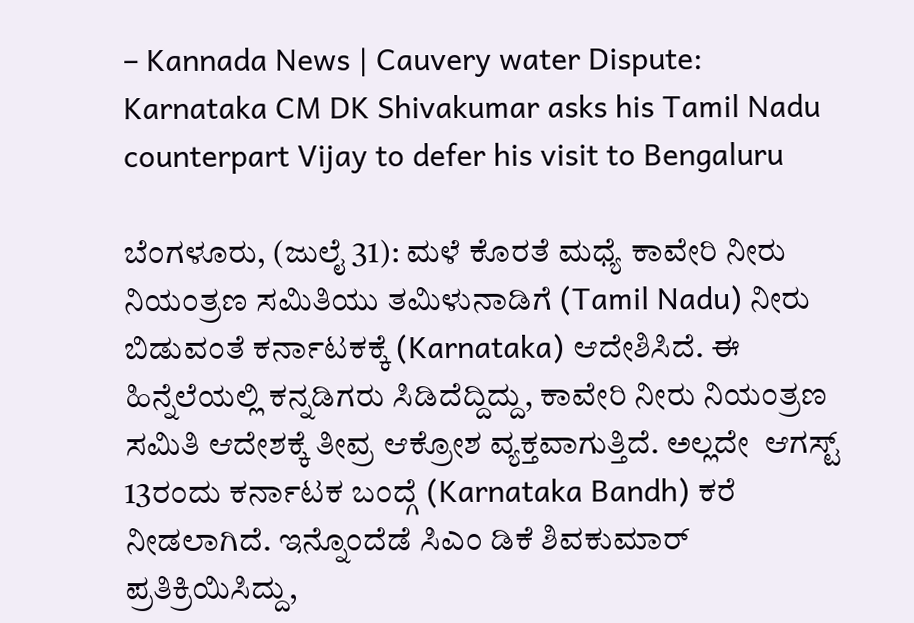– Kannada News | Cauvery water Dispute: Karnataka CM DK Shivakumar asks his Tamil Nadu counterpart Vijay to defer his visit to Bengaluru

ಬೆಂಗಳೂರು, (ಜುಲೈ 31): ಮಳೆ ಕೊರತೆ ಮಧ್ಯೆ ಕಾವೇರಿ ನೀರು ನಿಯಂತ್ರಣ ಸಮಿತಿಯು ತಮಿಳುನಾಡಿಗೆ (Tamil Nadu) ನೀರು ಬಿಡುವಂತೆ ಕರ್ನಾಟಕಕ್ಕೆ (Karnataka) ಆದೇಶಿಸಿದೆ. ಈ ಹಿನ್ನೆಲೆಯಲ್ಲಿ ಕನ್ನಡಿಗರು ಸಿಡಿದೆದ್ದಿದ್ದು, ಕಾವೇರಿ ನೀರು ನಿಯಂತ್ರಣ ಸಮಿತಿ ಆದೇಶಕ್ಕೆ ತೀವ್ರ ಆಕ್ರೋಶ ವ್ಯಕ್ತವಾಗುತ್ತಿದೆ. ಅಲ್ಲದೇ  ಆಗಸ್ಟ್ 13ರಂದು ಕರ್ನಾಟಕ ಬಂದ್ಗೆ (Karnataka Bandh) ಕರೆ ನೀಡಲಾಗಿದೆ. ಇನ್ನೊಂದೆಡೆ ಸಿಎಂ ಡಿಕೆ ಶಿವಕುಮಾರ್ ಪ್ರತಿಕ್ರಿಯಿಸಿದ್ದು,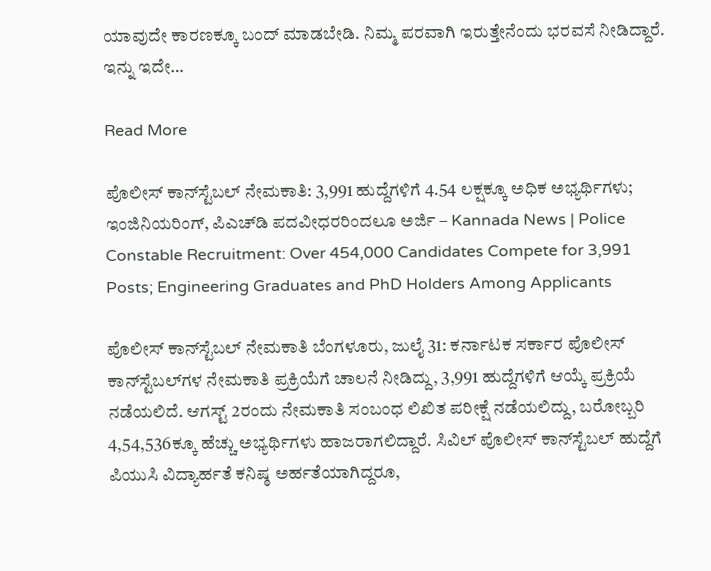ಯಾವುದೇ ಕಾರಣಕ್ಕೂ ಬಂದ್ ಮಾಡಬೇಡಿ. ನಿಮ್ಮ ಪರವಾಗಿ ಇರುತ್ತೇನೆಂದು ಭರವಸೆ ನೀಡಿದ್ದಾರೆ. ಇನ್ನು ಇದೇ…

Read More

ಪೊಲೀಸ್‌ ಕಾನ್‌ಸ್ಟೆಬಲ್‌ ನೇಮಕಾತಿ: 3,991 ಹುದ್ದೆಗಳಿಗೆ 4.54 ಲಕ್ಷಕ್ಕೂ ಅಧಿಕ ಅಭ್ಯರ್ಥಿಗಳು; ಇಂಜಿನಿಯರಿಂಗ್‌, ಪಿಎಚ್‌ಡಿ ಪದವೀಧರರಿಂದಲೂ ಅರ್ಜಿ – Kannada News | Police Constable Recruitment: Over 454,000 Candidates Compete for 3,991 Posts; Engineering Graduates and PhD Holders Among Applicants

ಪೊಲೀಸ್‌ ಕಾನ್‌ಸ್ಟೆಬಲ್‌ ನೇಮಕಾತಿ ಬೆಂಗಳೂರು, ಜುಲೈ 31: ಕರ್ನಾಟಕ ಸರ್ಕಾರ ಪೊಲೀಸ್ ಕಾನ್‌ಸ್ಟೆಬಲ್‌ಗಳ ನೇಮಕಾತಿ ಪ್ರಕ್ರಿಯೆಗೆ ಚಾಲನೆ ನೀಡಿದ್ದು, 3,991 ಹುದ್ದೆಗಳಿಗೆ ಆಯ್ಕೆ ಪ್ರಕ್ರಿಯೆ ನಡೆಯಲಿದೆ. ಆಗಸ್ಟ್‌ 2ರಂದು ನೇಮಕಾತಿ ಸಂಬಂಧ ಲಿಖಿತ ಪರೀಕ್ಷೆ ನಡೆಯಲಿದ್ದು, ಬರೋಬ್ಬರಿ 4,54,536ಕ್ಕೂ ಹೆಚ್ಚು ಅಭ್ಯರ್ಥಿಗಳು ಹಾಜರಾಗಲಿದ್ದಾರೆ. ಸಿವಿಲ್ ಪೊಲೀಸ್ ಕಾನ್‌ಸ್ಟೆಬಲ್‌ ಹುದ್ದೆಗೆ ಪಿಯುಸಿ ವಿದ್ಯಾರ್ಹತೆ ಕನಿಷ್ಠ ಅರ್ಹತೆಯಾಗಿದ್ದರೂ,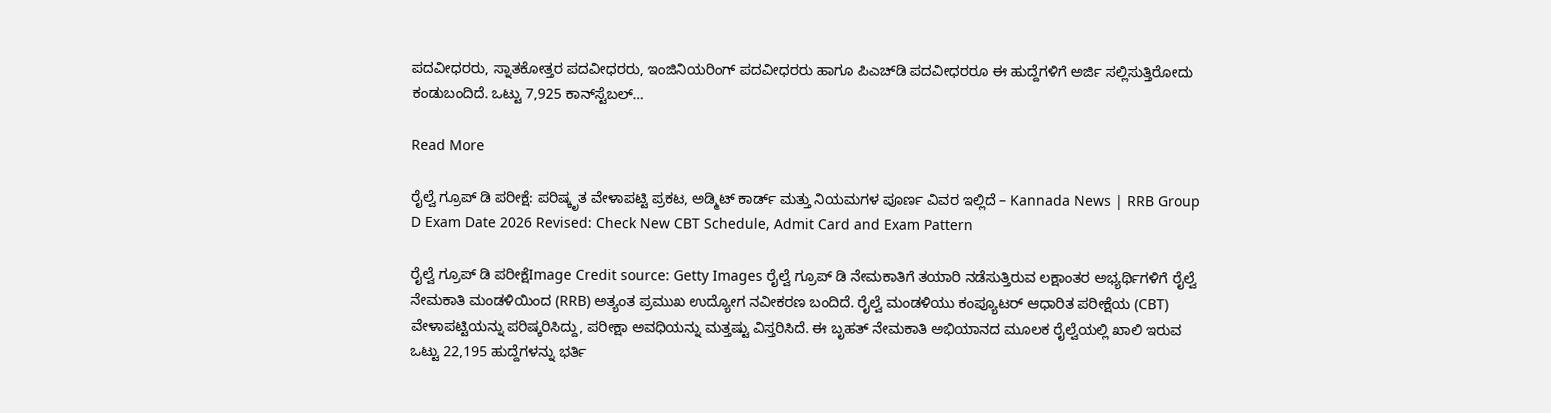ಪದವೀಧರರು, ಸ್ನಾತಕೋತ್ತರ ಪದವೀಧರರು, ಇಂಜಿನಿಯರಿಂಗ್‌ ಪದವೀಧರರು ಹಾಗೂ ಪಿಎಚ್‌ಡಿ ಪದವೀಧರರೂ ಈ ಹುದ್ದೆಗಳಿಗೆ ಅರ್ಜಿ ಸಲ್ಲಿಸುತ್ತಿರೋದು ಕಂಡುಬಂದಿದೆ. ಒಟ್ಟು 7,925 ಕಾನ್‌ಸ್ಟೆಬಲ್‌…

Read More

ರೈಲ್ವೆ ಗ್ರೂಪ್ ಡಿ ಪರೀಕ್ಷೆ: ಪರಿಷ್ಕೃತ ವೇಳಾಪಟ್ಟಿ ಪ್ರಕಟ, ಅಡ್ಮಿಟ್ ಕಾರ್ಡ್ ಮತ್ತು ನಿಯಮಗಳ ಪೂರ್ಣ ವಿವರ ಇಲ್ಲಿದೆ – Kannada News | RRB Group D Exam Date 2026 Revised: Check New CBT Schedule, Admit Card and Exam Pattern

ರೈಲ್ವೆ ಗ್ರೂಪ್ ಡಿ ಪರೀಕ್ಷೆImage Credit source: Getty Images ರೈಲ್ವೆ ಗ್ರೂಪ್ ಡಿ ನೇಮಕಾತಿಗೆ ತಯಾರಿ ನಡೆಸುತ್ತಿರುವ ಲಕ್ಷಾಂತರ ಅಭ್ಯರ್ಥಿಗಳಿಗೆ ರೈಲ್ವೆ ನೇಮಕಾತಿ ಮಂಡಳಿಯಿಂದ (RRB) ಅತ್ಯಂತ ಪ್ರಮುಖ ಉದ್ಯೋಗ ನವೀಕರಣ ಬಂದಿದೆ. ರೈಲ್ವೆ ಮಂಡಳಿಯು ಕಂಪ್ಯೂಟರ್ ಆಧಾರಿತ ಪರೀಕ್ಷೆಯ (CBT) ವೇಳಾಪಟ್ಟಿಯನ್ನು ಪರಿಷ್ಕರಿಸಿದ್ದು, ಪರೀಕ್ಷಾ ಅವಧಿಯನ್ನು ಮತ್ತಷ್ಟು ವಿಸ್ತರಿಸಿದೆ. ಈ ಬೃಹತ್ ನೇಮಕಾತಿ ಅಭಿಯಾನದ ಮೂಲಕ ರೈಲ್ವೆಯಲ್ಲಿ ಖಾಲಿ ಇರುವ ಒಟ್ಟು 22,195 ಹುದ್ದೆಗಳನ್ನು ಭರ್ತಿ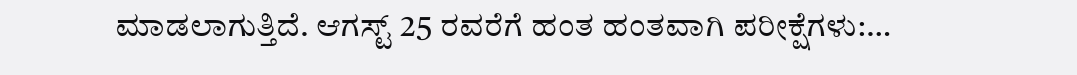ಮಾಡಲಾಗುತ್ತಿದೆ. ಆಗಸ್ಟ್ 25 ರವರೆಗೆ ಹಂತ ಹಂತವಾಗಿ ಪರೀಕ್ಷೆಗಳು:…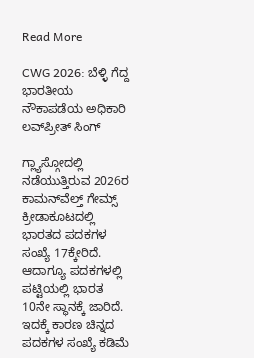Read More

CWG 2026: ಬೆಳ್ಳಿ ಗೆದ್ದ ಭಾರತೀಯ ನೌಕಾಪಡೆಯ ಅಧಿಕಾರಿ ಲವ್‌ಪ್ರೀತ್ ಸಿಂಗ್

ಗ್ಲ್ಯಾಸ್ಗೋದಲ್ಲಿ ನಡೆಯುತ್ತಿರುವ 2026ರ ಕಾಮನ್‌ವೆಲ್ತ್ ಗೇಮ್ಸ್ ಕ್ರೀಡಾಕೂಟದಲ್ಲಿ ಭಾರತದ ಪದಕಗಳ ಸಂಖ್ಯೆ 17ಕ್ಕೇರಿದೆ. ಆದಾಗ್ಯೂ ಪದಕಗಳಲ್ಲಿ ಪಟ್ಟಿಯಲ್ಲಿ ಭಾರತ 10ನೇ ಸ್ಥಾನಕ್ಕೆ ಜಾರಿದೆ. ಇದಕ್ಕೆ ಕಾರಣ ಚಿನ್ನದ ಪದಕಗಳ ಸಂಖ್ಯೆ ಕಡಿಮೆ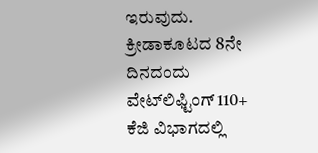ಇರುವುದು. ಕ್ರೀಡಾಕೂಟದ 8ನೇ ದಿನದಂದು ವೇಟ್‌ಲಿಫ್ಟಿಂಗ್‌ 110+ ಕೆಜಿ ವಿಭಾಗದಲ್ಲಿ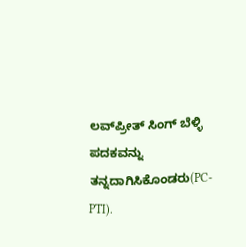ಲವ್‌ಪ್ರೀತ್ ಸಿಂಗ್ ಬೆಳ್ಳಿ ಪದಕವನ್ನು ತನ್ನದಾಗಿಸಿಕೊಂಡರು(PC-PTI).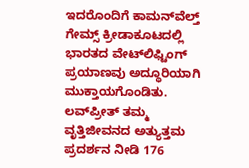ಇದರೊಂದಿಗೆ ಕಾಮನ್‌ವೆಲ್ತ್ ಗೇಮ್ಸ್ ಕ್ರೀಡಾಕೂಟದಲ್ಲಿ ಭಾರತದ ವೇಟ್‌ಲಿಫ್ಟಿಂಗ್ ಪ್ರಯಾಣವು ಅದ್ಧೂರಿಯಾಗಿ ಮುಕ್ತಾಯಗೊಂಡಿತು. ಲವ್‌ಪ್ರೀತ್ ತಮ್ಮ ವೃತ್ತಿಜೀವನದ ಅತ್ಯುತ್ತಮ ಪ್ರದರ್ಶನ ನೀಡಿ 176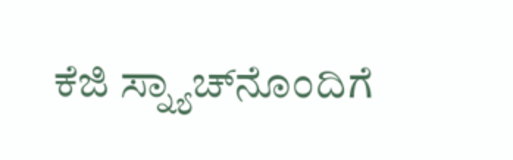ಕೆಜಿ ಸ್ನ್ಯಾಚ್‌ನೊಂದಿಗೆ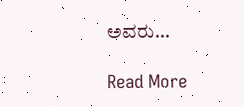ಅವರು…

Read More